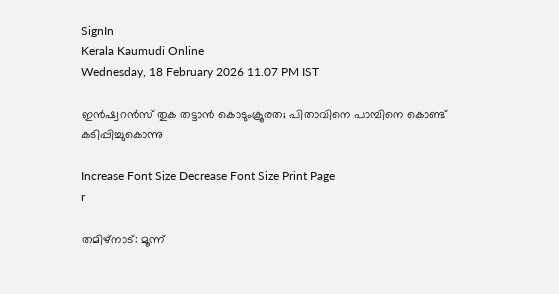SignIn
Kerala Kaumudi Online
Wednesday, 18 February 2026 11.07 PM IST

ഇൻഷ്വറൻസ് തുക തട്ടാൻ കൊടുംക്രൂരത; പിതാവിനെ പാമ്പിനെ കൊണ്ട് കടിപ്പിച്ചുകൊന്നു

Increase Font Size Decrease Font Size Print Page
r

തമിഴ്നാട്: മൂന്ന്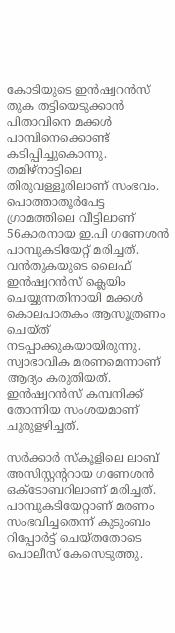കോടിയുടെ ഇൻഷ്വറൻസ് തുക തട്ടിയെടുക്കാൻ പിതാവിനെ മക്കൾ പാമ്പിനെക്കൊണ്ട് കടിപ്പിച്ചുകൊന്നു. തമിഴ്നാട്ടിലെ തിരുവള്ളൂരിലാണ് സംഭവം. പൊത്താതൂർപേട്ട ഗ്രാമത്തിലെ വീട്ടിലാണ് 56കാരനായ ഇ.പി ഗണേശൻ പാമ്പുകടിയേറ്റ് മരിച്ചത്. വൻതുകയുടെ ലൈഫ് ഇൻഷ്വറൻസ് ക്ലെയിം ചെയ്യുന്നതിനായി മക്കൾ കൊലപാതകം ആസൂത്രണം ചെയ്ത് നടപ്പാക്കുകയായിരുന്നു. സ്വാഭാവിക മരണമെന്നാണ് ആദ്യം കരുതിയത്. ഇൻഷ്വറൻസ് കമ്പനിക്ക് തോന്നിയ സംശയമാണ് ചുരുളഴിച്ചത്.

സർക്കാർ സ്‌കൂളിലെ ലാബ് അസിസ്റ്റന്ററായ ഗണേശൻ ഒക്ടോബറിലാണ് മരിച്ചത്. പാമ്പുകടിയേറ്റാണ് മരണം സംഭവിച്ചതെന്ന് കുടുംബം റിപ്പോർട്ട് ചെയ്തതോടെ പൊലീസ് കേസെടുത്തു.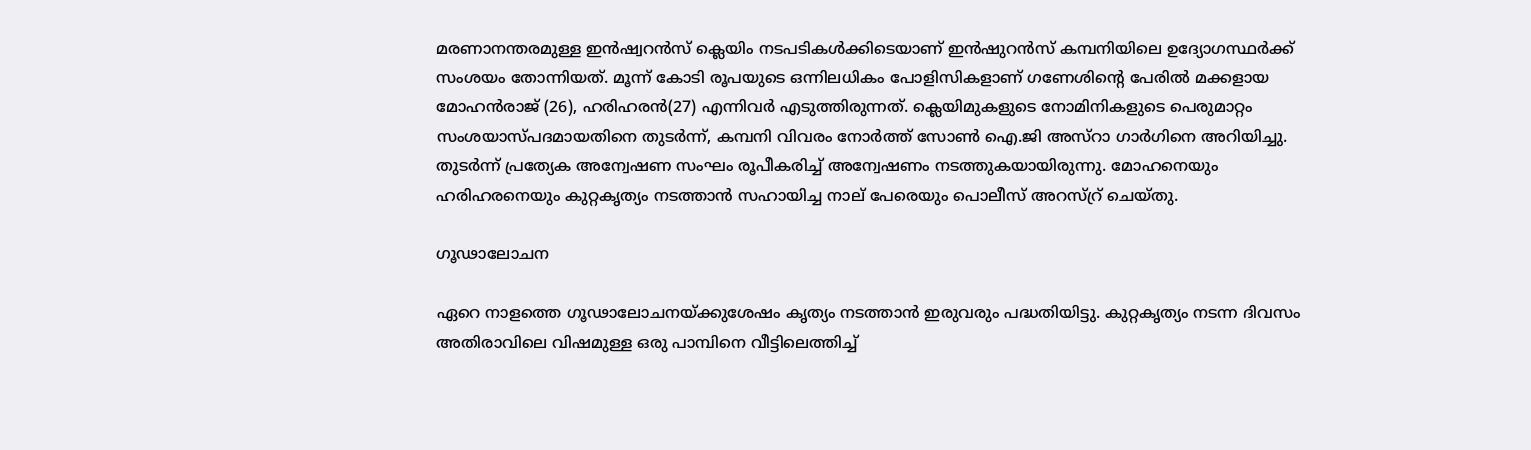മരണാനന്തരമുള്ള ഇൻഷ്വറൻസ് ക്ലെയിം നടപടികൾക്കിടെയാണ് ഇൻഷുറൻസ് കമ്പനിയിലെ ഉദ്യോഗസ്ഥ‍ർക്ക് സംശയം തോന്നിയത്. മൂന്ന് കോടി രൂപയുടെ ഒന്നിലധികം പോളിസികളാണ് ഗണേശിന്റെ പേരിൽ മക്കളായ മോഹൻരാജ് (26), ഹരിഹരൻ(27) എന്നിവർ എടുത്തിരുന്നത്. ക്ലെയിമുകളുടെ നോമിനികളുടെ പെരുമാറ്റം സംശയാസ്പദമായതിനെ തുടർന്ന്, കമ്പനി വിവരം നോർത്ത് സോൺ ഐ.ജി അസ്റാ ഗാർഗിനെ അറിയിച്ചു. തുടർന്ന് പ്രത്യേക അന്വേഷണ സംഘം രൂപീകരിച്ച് അന്വേഷണം നടത്തുകയായിരുന്നു. മോഹനെയും ഹരിഹരനെയും കുറ്റകൃത്യം നടത്താൻ സഹായിച്ച നാല് പേരെയും പൊലീസ് അറസ്റ്ര് ചെയ്തു.

ഗൂഢാലോചന

ഏറെ നാളത്തെ ഗൂഢാലോചനയ്ക്കുശേഷം കൃത്യം നടത്താൻ ഇരുവരും പദ്ധതിയിട്ടു. കുറ്റകൃത്യം നടന്ന ദിവസം അതിരാവിലെ വിഷമുള്ള ഒരു പാമ്പിനെ വീട്ടിലെത്തിച്ച്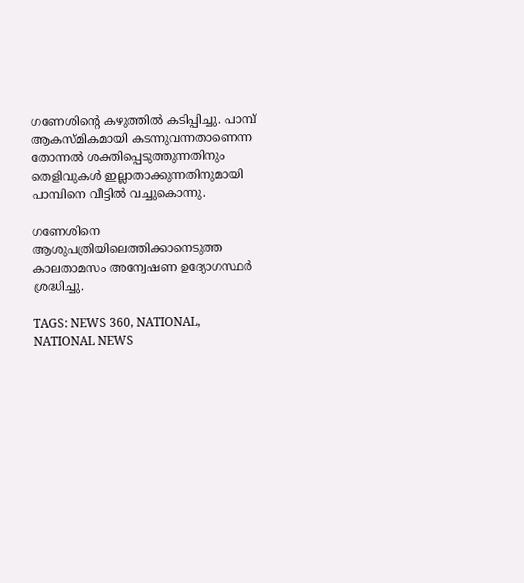ഗണേശിന്റെ കഴുത്തിൽ കടിപ്പിച്ചു. പാമ്പ് ആകസ്മികമായി കടന്നുവന്നതാണെന്ന തോന്നൽ ശക്തിപ്പെടുത്തുന്നതിനും തെളിവുകൾ ഇല്ലാതാക്കുന്നതിനുമായി പാമ്പിനെ വീട്ടിൽ വച്ചുകൊന്നു.

ഗണേശിനെ ആശുപത്രിയിലെത്തിക്കാനെടുത്ത കാലതാമസം അന്വേഷണ ഉദ്യോഗസ്ഥർ ശ്രദ്ധിച്ചു.

TAGS: NEWS 360, NATIONAL, NATIONAL NEWS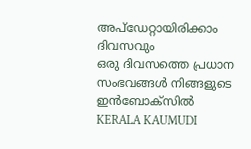അപ്ഡേറ്റായിരിക്കാം ദിവസവും
ഒരു ദിവസത്തെ പ്രധാന സംഭവങ്ങൾ നിങ്ങളുടെ ഇൻബോക്സിൽ
KERALA KAUMUDI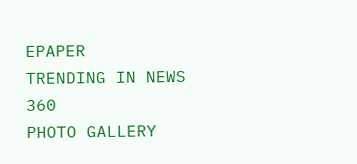EPAPER
TRENDING IN NEWS 360
PHOTO GALLERY